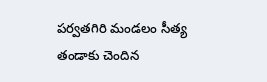పర్వతగిరి మండలం సీత్య తండాకు చెందిన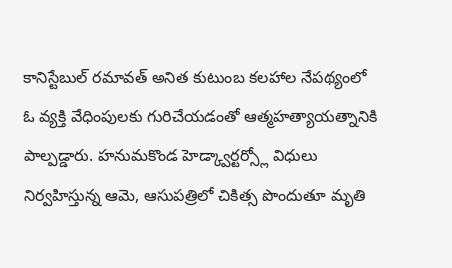కానిస్టేబుల్ రమావత్ అనిత కుటుంబ కలహాల నేపథ్యంలో ఓ వ్యక్తి వేధింపులకు గురిచేయడంతో ఆత్మహత్యాయత్నానికి పాల్పడ్డారు. హనుమకొండ హెడ్క్వార్టర్స్లో విధులు నిర్వహిస్తున్న ఆమె, ఆసుపత్రిలో చికిత్స పొందుతూ మృతి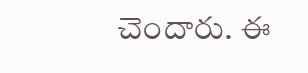చెందారు. ఈ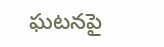ఘటనపై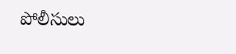పోలీసులు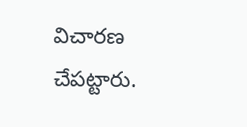విచారణ చేపట్టారు.